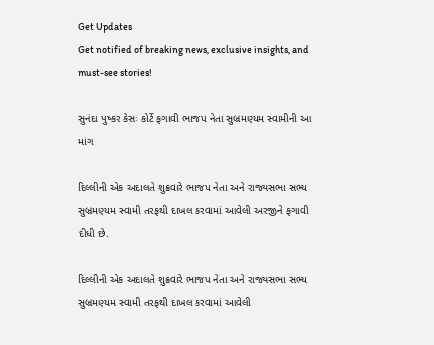Get Updates
Get notified of breaking news, exclusive insights, and must-see stories!

સુનંદા પુષ્કર કેસઃ કોર્ટે ફગાવી ભાજપ નેતા સુબ્રમણ્યમ સ્વામીની આ માંગ

દિલ્લીની એક અદાલતે શુક્રવારે ભાજપ નેતા અને રાજ્યસભા સભ્ય સુબ્રમણ્યમ સ્વામી તરફથી દાખલ કરવામાં આવેલી અરજીને ફગાવી દીધી છે.

દિલ્લીની એક અદાલતે શુક્રવારે ભાજપ નેતા અને રાજ્યસભા સભ્ય સુબ્રમણ્યમ સ્વામી તરફથી દાખલ કરવામાં આવેલી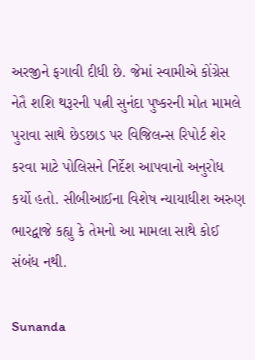અરજીને ફગાવી દીધી છે. જેમાં સ્વામીએ કોંગ્રેસ નેતૈ શશિ થરૂરની પત્ની સુનંદા પુષ્કરની મોત મામલે પુરાવા સાથે છેડછાડ પર વિજિલન્સ રિપોર્ટ શેર કરવા માટે પોલિસને નિર્દેશ આપવાનો અનુરોધ કર્યો હતો. સીબીઆઈના વિશેષ ન્યાયાધીશ અરુણ ભારદ્વાજે કહ્યુ કે તેમનો આ મામલા સાથે કોઈ સંબંધ નથી.

Sunanda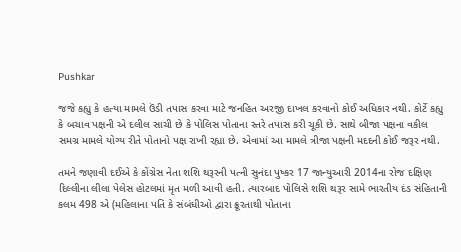Pushkar

જજે કહ્યુ કે હત્યા મામલે ઉંડી તપાસ કરવા માટે જનહિત અરજી દાખલ કરવાનો કોઈ અધિકાર નથી. કોર્ટે કહ્યુ કે બચાવ પક્ષની એ દલીલ સાચી છે કે પોલિસ પોતાના સ્તરે તપાસ કરી ચૂકી છે. સાથે બીજા પક્ષના વકીલ સમગ્ર મામલે યોગ્ય રીતે પોતાનો પક્ષ રાખી રહ્યા છે. એવામાં આ મામલે ત્રીજા પક્ષની મદદની કોઈ જરૂર નથી.

તમને જણાવી દઈએ કે કોંગ્રેસ નેતા શશિ થરૂરની પત્ની સુનંદા પુષ્કર 17 જાન્યુઆરી 2014ના રોજ દક્ષિણ દિલ્લીના લીલા પેલેસ હોટલમાં મૃત મળી આવી હતી. ત્યારબાદ પોલિસે શશિ થરૂર સામે ભારતીય દંડ સંહિતાની કલમ 498 એ (મહિલાના પતિ કે સંબંધીઓ દ્વારા ક્રૂરતાથી પોતાના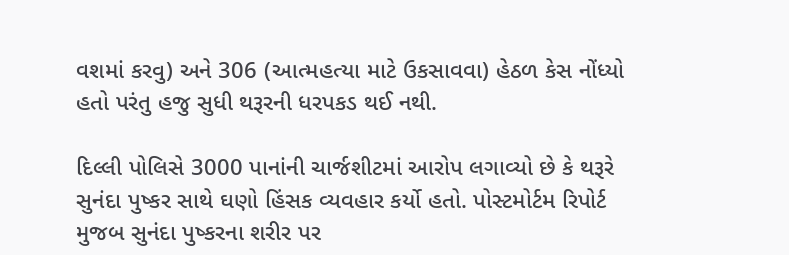વશમાં કરવુ) અને 306 (આત્મહત્યા માટે ઉકસાવવા) હેઠળ કેસ નોંધ્યો હતો પરંતુ હજુ સુધી થરૂરની ધરપકડ થઈ નથી.

દિલ્લી પોલિસે 3000 પાનાંની ચાર્જશીટમાં આરોપ લગાવ્યો છે કે થરૂરે સુનંદા પુષ્કર સાથે ઘણો હિંસક વ્યવહાર કર્યો હતો. પોસ્ટમોર્ટમ રિપોર્ટ મુજબ સુનંદા પુષ્કરના શરીર પર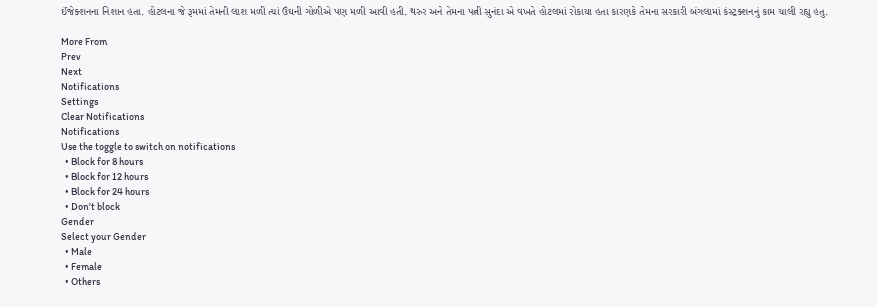ઈંજેક્શનના નિશાન હતા. હોટલના જે રૂમમાં તેમની લાશ મળી ત્યાં ઉંઘની ગોળીએ પણ મળી આવી હતી. થરુર અને તેમના પત્ની સુનંદા એ વખતે હોટલમાં રોકાયા હતા કારણકે તેમના સરકારી બંગલામાં કંસ્ટ્રક્શનનું કામ ચાલી રહ્યુ હતુ.

More From
Prev
Next
Notifications
Settings
Clear Notifications
Notifications
Use the toggle to switch on notifications
  • Block for 8 hours
  • Block for 12 hours
  • Block for 24 hours
  • Don't block
Gender
Select your Gender
  • Male
  • Female
  • Others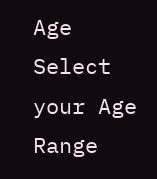Age
Select your Age Range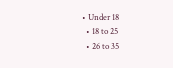• Under 18
  • 18 to 25
  • 26 to 35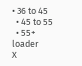• 36 to 45
  • 45 to 55
  • 55+
loader
X